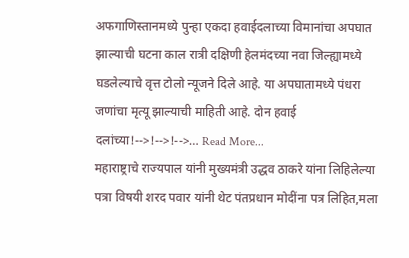अफगाणिस्तानमध्ये पुन्हा एकदा हवाईदलाच्या विमानांचा अपघात झाल्याची घटना काल रात्री दक्षिणी हेलमंदच्या नवा जिल्ह्यामध्ये घडलेल्याचे वृत्त टोलो न्यूजने दिले आहे. या अपघातामध्ये पंधरा जणांचा मृत्यू झाल्याची माहिती आहे. दोन हवाई दलांच्या!-->!-->!-->… Read More...
महाराष्ट्राचे राज्यपाल यांनी मुख्यमंत्री उद्धव ठाकरे यांना लिहिलेल्या पत्रा विषयी शरद पवार यांनी थेट पंतप्रधान मोदींना पत्र लिहित,मला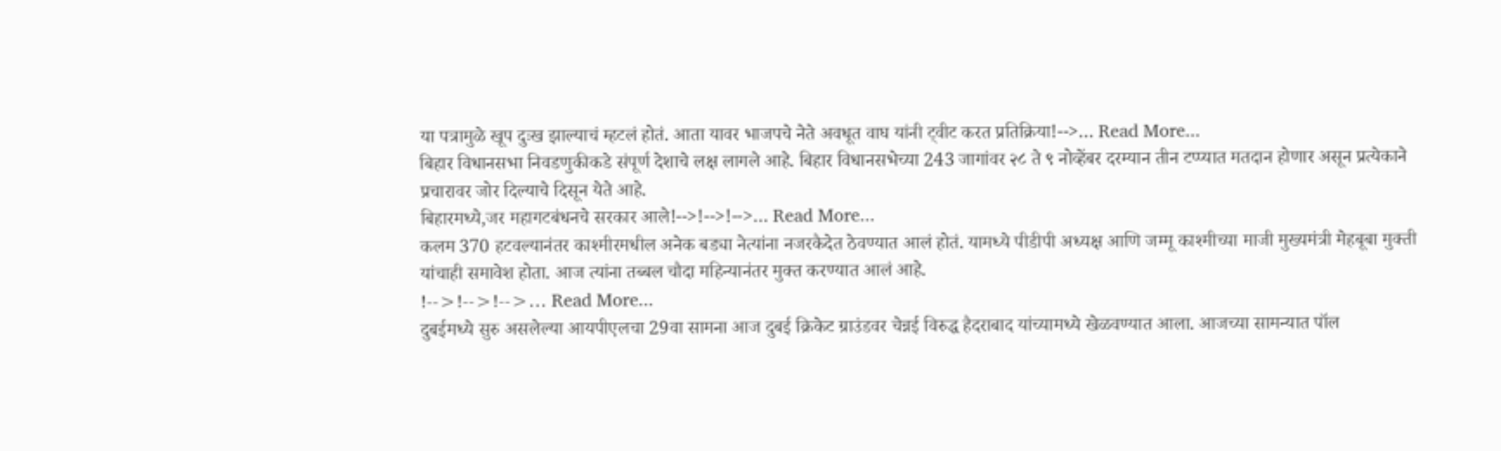या पत्रामुळे खूप दुःख झाल्याचं म्हटलं होतं. आता यावर भाजपचे नेते अवधूत वाघ यांनी ट्वीट करत प्रतिक्रिया!-->… Read More...
बिहार विधानसभा निवडणुकीकडे संपूर्ण देशाचे लक्ष लागले आहे. बिहार विधानसभेच्या 243 जागांवर २८ ते ९ नोव्हेंबर दरम्यान तीन टप्प्यात मतदान होणार असून प्रत्येकाने प्रचारावर जोर दिल्याचे दिसून येते आहे.
बिहारमध्ये,जर महागटबंधनचे सरकार आले!-->!-->!-->… Read More...
कलम 370 हटवल्यानंतर काश्मीरमधील अनेक बड्या नेत्यांना नजरकैदेत ठेवण्यात आलं होतं. यामध्ये पीडीपी अध्यक्ष आणि जम्मू काश्मीच्या माजी मुख्यमंत्री मेहबूबा मुक्ती यांचाही समावेश होता. आज त्यांना तब्बल चौदा महिन्यानंतर मुक्त करण्यात आलं आहे.
!-->!-->!-->… Read More...
दुबईमध्ये सुरु असलेल्या आयपीएलचा 29वा सामना आज दुबई क्रिकेट ग्राउंडवर चेन्नई विरुद्ध हैदराबाद यांच्यामध्ये खेळवण्यात आला. आजच्या सामन्यात पॉल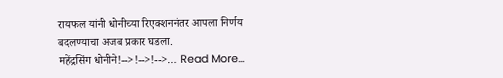रायफल यांनी धोनीच्या रिएक्शननंतर आपला निर्णय बदलण्याचा अजब प्रकार घडला.
महेंद्रसिंग धोनीने!-->!-->!-->… Read More...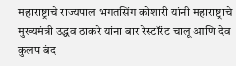महाराष्ट्राचे राज्यपाल भगतसिंग कोशारी यांनी महाराष्ट्राचे मुख्यमंत्री उद्धव ठाकरे यांना बार रेस्टॉरंट चालू आणि देव कुलप बंद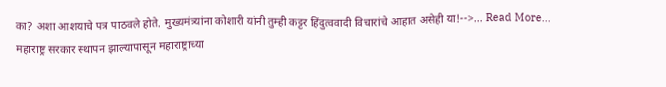का? अशा आशयाचे पत्र पाठवले होते. मुख्यमंत्र्यांना कोशारी यांनी तुम्ही कट्टर हिंदुत्ववादी विचारांचे आहात असेही या!-->… Read More...
महाराष्ट्र सरकार स्थापन झाल्यापासून महाराष्ट्राच्या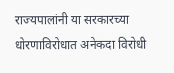राज्यपालांनी या सरकारच्या धोरणाविरोधात अनेकदा विरोधी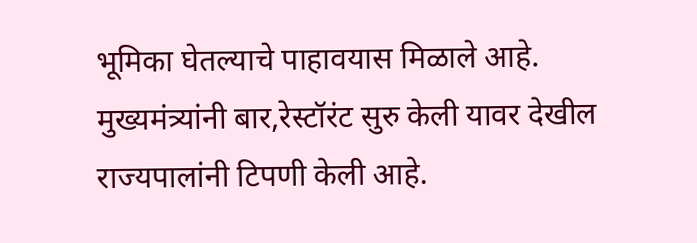भूमिका घेतल्याचे पाहावयास मिळाले आहे. मुख्यमंत्र्यांनी बार,रेस्टॉरंट सुरु केली यावर देखील राज्यपालांनी टिपणी केली आहे.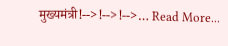मुख्यमंत्री!-->!-->!-->… Read More...